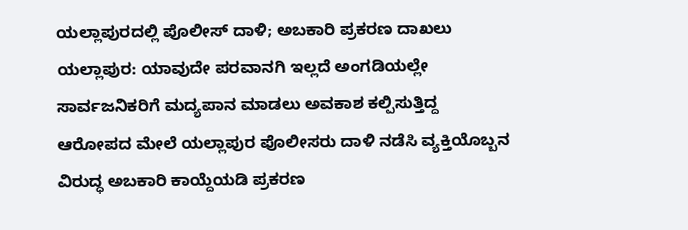ಯಲ್ಲಾಪುರದಲ್ಲಿ ಪೊಲೀಸ್ ದಾಳಿ; ಅಬಕಾರಿ ಪ್ರಕರಣ ದಾಖಲು
ಯಲ್ಲಾಪುರ: ಯಾವುದೇ ಪರವಾನಗಿ ಇಲ್ಲದೆ ಅಂಗಡಿಯಲ್ಲೇ ಸಾರ್ವಜನಿಕರಿಗೆ ಮದ್ಯಪಾನ ಮಾಡಲು ಅವಕಾಶ ಕಲ್ಪಿಸುತ್ತಿದ್ದ ಆರೋಪದ ಮೇಲೆ ಯಲ್ಲಾಪುರ ಪೊಲೀಸರು ದಾಳಿ ನಡೆಸಿ ವ್ಯಕ್ತಿಯೊಬ್ಬನ ವಿರುದ್ಧ ಅಬಕಾರಿ ಕಾಯ್ದೆಯಡಿ ಪ್ರಕರಣ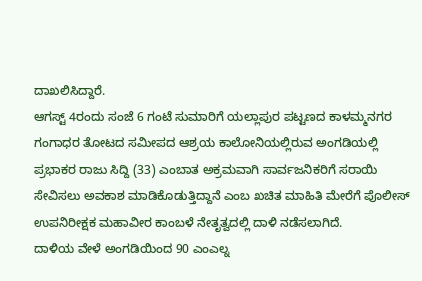ದಾಖಲಿಸಿದ್ದಾರೆ.
ಆಗಸ್ಟ್ 4ರಂದು ಸಂಜೆ 6 ಗಂಟೆ ಸುಮಾರಿಗೆ ಯಲ್ಲಾಪುರ ಪಟ್ಟಣದ ಕಾಳಮ್ಮನಗರ ಗಂಗಾಧರ ತೋಟದ ಸಮೀಪದ ಆಶ್ರಯ ಕಾಲೋನಿಯಲ್ಲಿರುವ ಅಂಗಡಿಯಲ್ಲಿ ಪ್ರಭಾಕರ ರಾಜು ಸಿದ್ದಿ (33) ಎಂಬಾತ ಅಕ್ರಮವಾಗಿ ಸಾರ್ವಜನಿಕರಿಗೆ ಸರಾಯಿ ಸೇವಿಸಲು ಅವಕಾಶ ಮಾಡಿಕೊಡುತ್ತಿದ್ದಾನೆ ಎಂಬ ಖಚಿತ ಮಾಹಿತಿ ಮೇರೆಗೆ ಪೊಲೀಸ್ ಉಪನಿರೀಕ್ಷಕ ಮಹಾವೀರ ಕಾಂಬಳೆ ನೇತೃತ್ವದಲ್ಲಿ ದಾಳಿ ನಡೆಸಲಾಗಿದೆ.
ದಾಳಿಯ ವೇಳೆ ಅಂಗಡಿಯಿಂದ 90 ಎಂಎಲ್ನ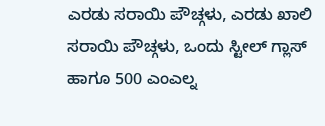ಎರಡು ಸರಾಯಿ ಪೌಚ್ಗಳು, ಎರಡು ಖಾಲಿ ಸರಾಯಿ ಪೌಚ್ಗಳು, ಒಂದು ಸ್ಟೀಲ್ ಗ್ಲಾಸ್ ಹಾಗೂ 500 ಎಂಎಲ್ನ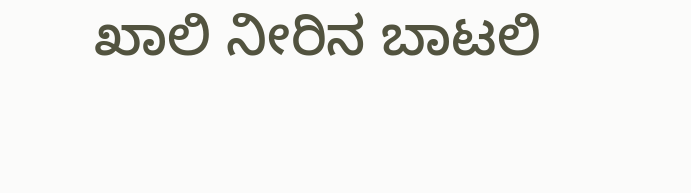ಖಾಲಿ ನೀರಿನ ಬಾಟಲಿ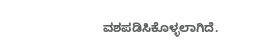ವಶಪಡಿಸಿಕೊಳ್ಳಲಾಗಿದೆ.